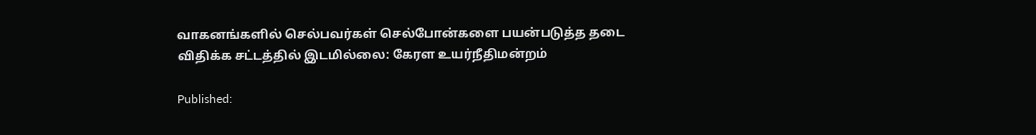வாகனங்களில் செல்பவர்கள் செல்போன்களை பயன்படுத்த தடை விதிக்க சட்டத்தில் இடமில்லை: கேரள உயர்நீதிமன்றம்

Published: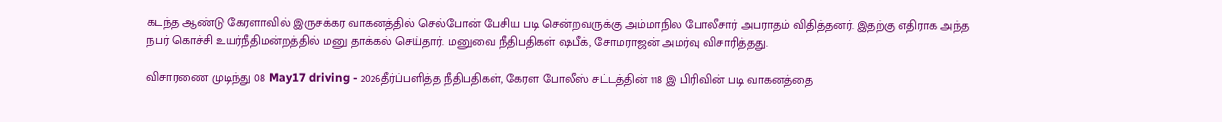கடந்த ஆண்டு கேரளாவில் இருசக்கர வாகனத்தில் செல்போன் பேசிய படி சென்றவருக்கு அம்மாநில போலீசார் அபராதம் விதித்தனர். இதற்கு எதிராக அந்த நபர் கொச்சி உயர்நீதிமன்றத்தில் மனு தாக்கல் செய்தார். மனுவை நீதிபதிகள் ஷபீக், சோமராஜன் அமர்வு விசாரித்தது.

விசாரணை முடிந்து 08 May17 driving - 2026தீர்ப்பளித்த நீதிபதிகள், கேரள போலீஸ் சட்டத்தின் 118 இ பிரிவின் படி வாகனத்தை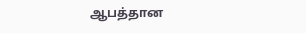ஆபத்தான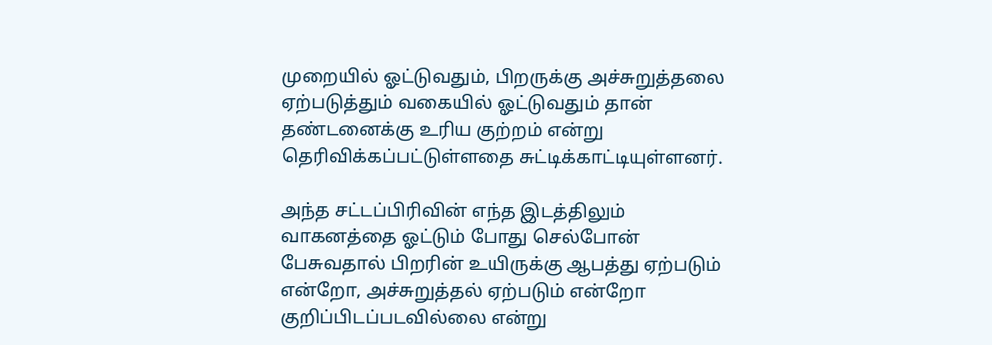முறையில் ஓட்டுவதும், பிறருக்கு அச்சுறுத்தலை ஏற்படுத்தும் வகையில் ஓட்டுவதும் தான் தண்டனைக்கு உரிய குற்றம் என்று தெரிவிக்கப்பட்டுள்ளதை சுட்டிக்காட்டியுள்ளனர்.

அந்த சட்டப்பிரிவின் எந்த இடத்திலும் வாகனத்தை ஓட்டும் போது செல்போன் பேசுவதால் பிறரின் உயிருக்கு ஆபத்து ஏற்படும் என்றோ, அச்சுறுத்தல் ஏற்படும் என்றோ குறிப்பிடப்படவில்லை என்று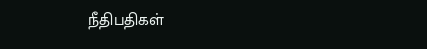நீதிபதிகள்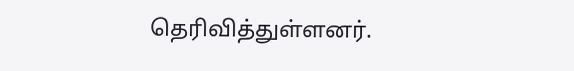தெரிவித்துள்ளனர்.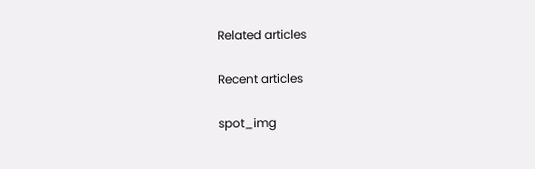Related articles

Recent articles

spot_img